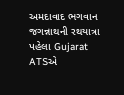અમદાવાદ ભગવાન જગન્નાથની રથયાત્રા પહેલા Gujarat ATSએ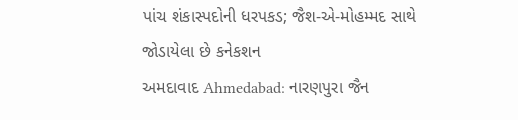પાંચ શંકાસ્પદોની ધરપકડ; જૈશ-એ-મોહમ્મદ સાથે જોડાયેલા છે કનેકશન
અમદાવાદ Ahmedabad: નારણપુરા જૈન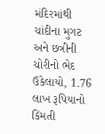મંદિરમાંથી ચાંદીના મુગટ અને છત્રીની ચોરીનો ભેદ ઉકેલાયો, 1.76 લાખ રૂપિયાનો કિંમતી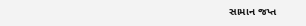સામાન જપ્ત